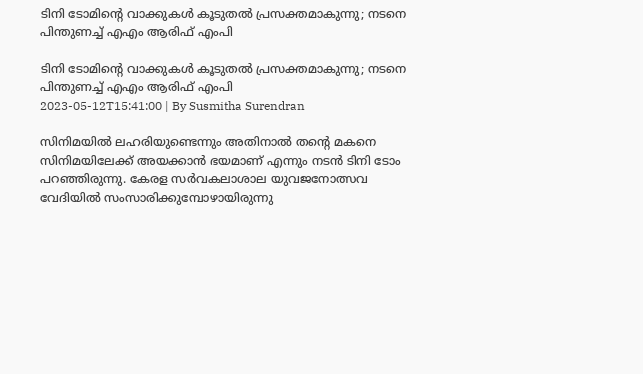ടിനി ടോമിന്റെ വാക്കുകള്‍ കൂടുതല്‍ പ്രസക്തമാകുന്നു; നടനെ പിന്തുണച്ച് എഎം ആരിഫ് എംപി

ടിനി ടോമിന്റെ വാക്കുകള്‍ കൂടുതല്‍ പ്രസക്തമാകുന്നു; നടനെ പിന്തുണച്ച് എഎം ആരിഫ് എംപി
2023-05-12T15:41:00 | By Susmitha Surendran

സിനിമയില്‍ ലഹരിയുണ്ടെന്നും അതിനാല്‍ തന്റെ മകനെ സിനിമയിലേക്ക് അയക്കാന്‍ ഭയമാണ് എന്നും നടന്‍ ടിനി ടോം പറഞ്ഞിരുന്നു. കേരള സര്‍വകലാശാല യുവജനോത്സവ വേദിയില്‍ സംസാരിക്കുമ്പോഴായിരുന്നു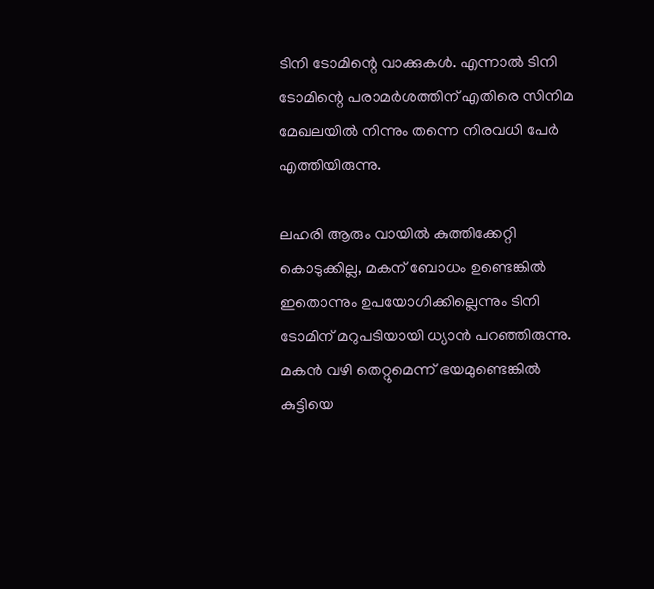ടിനി ടോമിന്റെ വാക്കുകള്‍. എന്നാല്‍ ടിനി ടോമിന്റെ പരാമര്‍ശത്തിന് എതിരെ സിനിമ മേഖലയില്‍ നിന്നും തന്നെ നിരവധി പേര്‍ എത്തിയിരുന്നു.

ലഹരി ആരും വായില്‍ കുത്തിക്കേറ്റി കൊടുക്കില്ല, മകന് ബോധം ഉണ്ടെങ്കില്‍ ഇതൊന്നും ഉപയോഗിക്കില്ലെന്നും ടിനി ടോമിന് മറുപടിയായി ധ്യാന്‍ പറഞ്ഞിരുന്നു. മകന്‍ വഴി തെറ്റുമെന്ന് ഭയമുണ്ടെങ്കില്‍ കുട്ടിയെ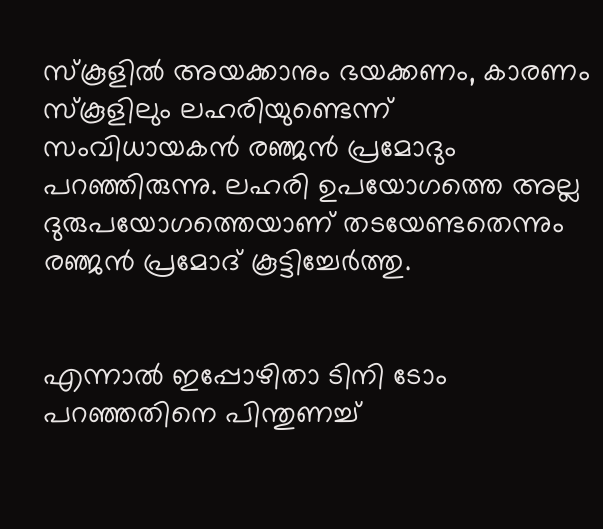സ്‌കൂളില്‍ അയക്കാനും ഭയക്കണം, കാരണം സ്‌കൂളിലും ലഹരിയുണ്ടെന്ന് സംവിധായകന്‍ രഞ്ജന്‍ പ്രമോദും പറഞ്ഞിരുന്നു. ലഹരി ഉപയോഗത്തെ അല്ല ദുരുപയോഗത്തെയാണ് തടയേണ്ടതെന്നും രഞ്ജന്‍ പ്രമോദ് കൂട്ടിച്ചേര്‍ത്തു.


എന്നാല്‍ ഇപ്പോഴിതാ ടിനി ടോം പറഞ്ഞതിനെ പിന്തുണച്ച്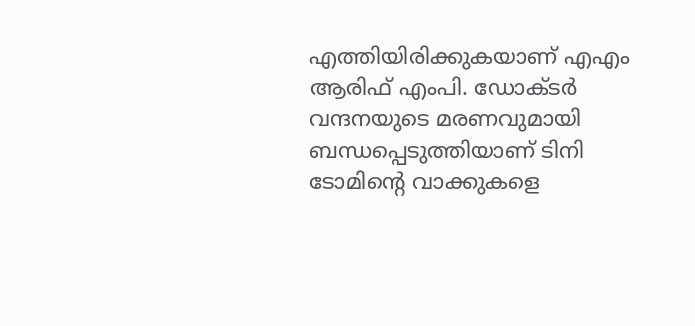എത്തിയിരിക്കുകയാണ് എഎം ആരിഫ് എംപി. ഡോക്ടര്‍ വന്ദനയുടെ മരണവുമായി ബന്ധപ്പെടുത്തിയാണ് ടിനി ടോമിന്റെ വാക്കുകളെ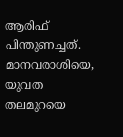ആരിഫ് പിന്തുണച്ചത്. മാനവരാശിയെ, യുവത തലമുറയെ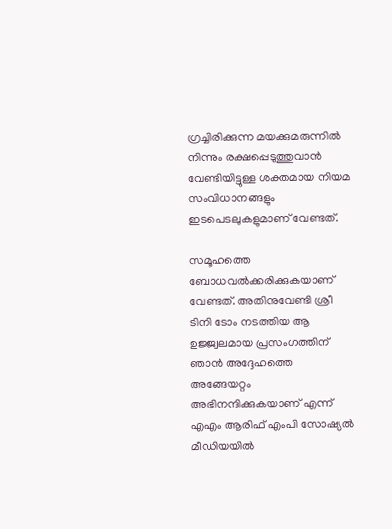ഗ്രച്ചിരിക്കുന്ന മയക്കുമരുന്നില്‍ നിന്നും രക്ഷപ്പെടുത്തുവാന്‍ വേണ്ടിയിട്ടുള്ള ശക്തമായ നിയമ സംവിധാനങ്ങളും ഇടപെടലുകളുമാണ് വേണ്ടത്.

സമൂഹത്തെ ബോധവല്‍ക്കരിക്കുകയാണ് വേണ്ടത്. അതിനുവേണ്ടി ശ്രീ ടിനി ടോം നടത്തിയ ആ ഉജ്ജ്വലമായ പ്രസംഗത്തിന് ഞാന്‍ അദ്ദേഹത്തെ അങ്ങേയറ്റം അഭിനന്ദിക്കുകയാണ് എന്ന് എഎം ആരിഫ് എംപി സോഷ്യല്‍ മീഡിയയില്‍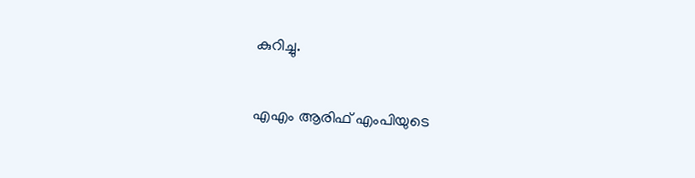കുറിച്ചു.

എഎം ആരിഫ് എംപിയുടെ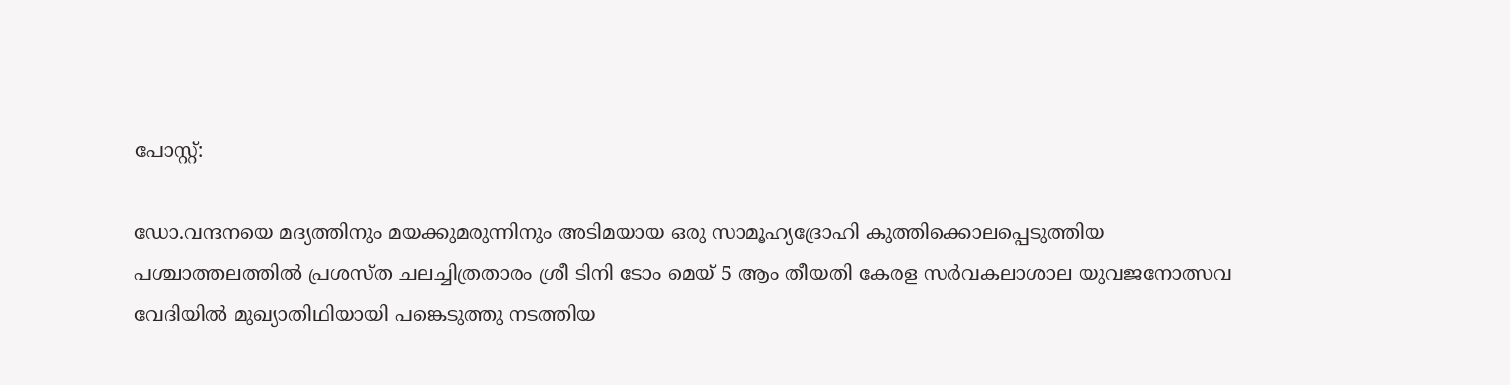പോസ്റ്റ്:

ഡോ.വന്ദനയെ മദ്യത്തിനും മയക്കുമരുന്നിനും അടിമയായ ഒരു സാമൂഹ്യദ്രോഹി കുത്തിക്കൊലപ്പെടുത്തിയ പശ്ചാത്തലത്തില്‍ പ്രശസ്ത ചലച്ചിത്രതാരം ശ്രീ ടിനി ടോം മെയ് 5 ആം തീയതി കേരള സര്‍വകലാശാല യുവജനോത്സവ വേദിയില്‍ മുഖ്യാതിഥിയായി പങ്കെടുത്തു നടത്തിയ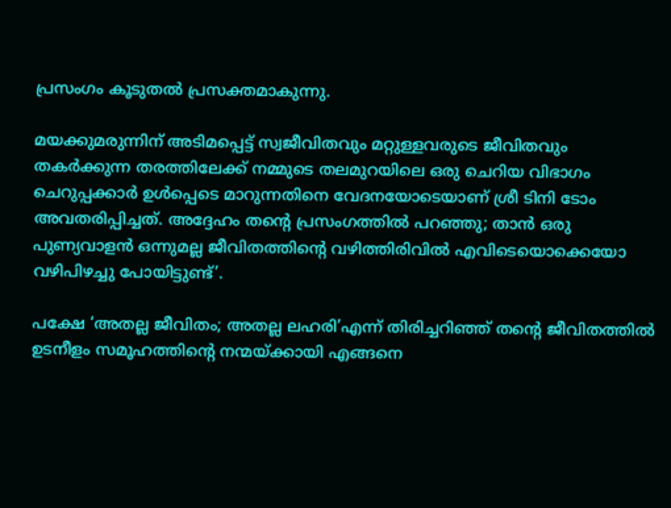പ്രസംഗം കൂടുതല്‍ പ്രസക്തമാകുന്നു.

മയക്കുമരുന്നിന് അടിമപ്പെട്ട് സ്വജീവിതവും മറ്റുള്ളവരുടെ ജീവിതവും തകര്‍ക്കുന്ന തരത്തിലേക്ക് നമ്മുടെ തലമുറയിലെ ഒരു ചെറിയ വിഭാഗം ചെറുപ്പക്കാര്‍ ഉള്‍പ്പെടെ മാറുന്നതിനെ വേദനയോടെയാണ് ശ്രീ ടിനി ടോം അവതരിപ്പിച്ചത്. അദ്ദേഹം തന്റെ പ്രസംഗത്തില്‍ പറഞ്ഞു; താന്‍ ഒരു പുണ്യവാളന്‍ ഒന്നുമല്ല ജീവിതത്തിന്റെ വഴിത്തിരിവില്‍ എവിടെയൊക്കെയോ വഴിപിഴച്ചു പോയിട്ടുണ്ട്’.

പക്ഷേ ‘അതല്ല ജീവിതം; അതല്ല ലഹരി’എന്ന് തിരിച്ചറിഞ്ഞ് തന്റെ ജീവിതത്തില്‍ ഉടനീളം സമൂഹത്തിന്റെ നന്മയ്ക്കായി എങ്ങനെ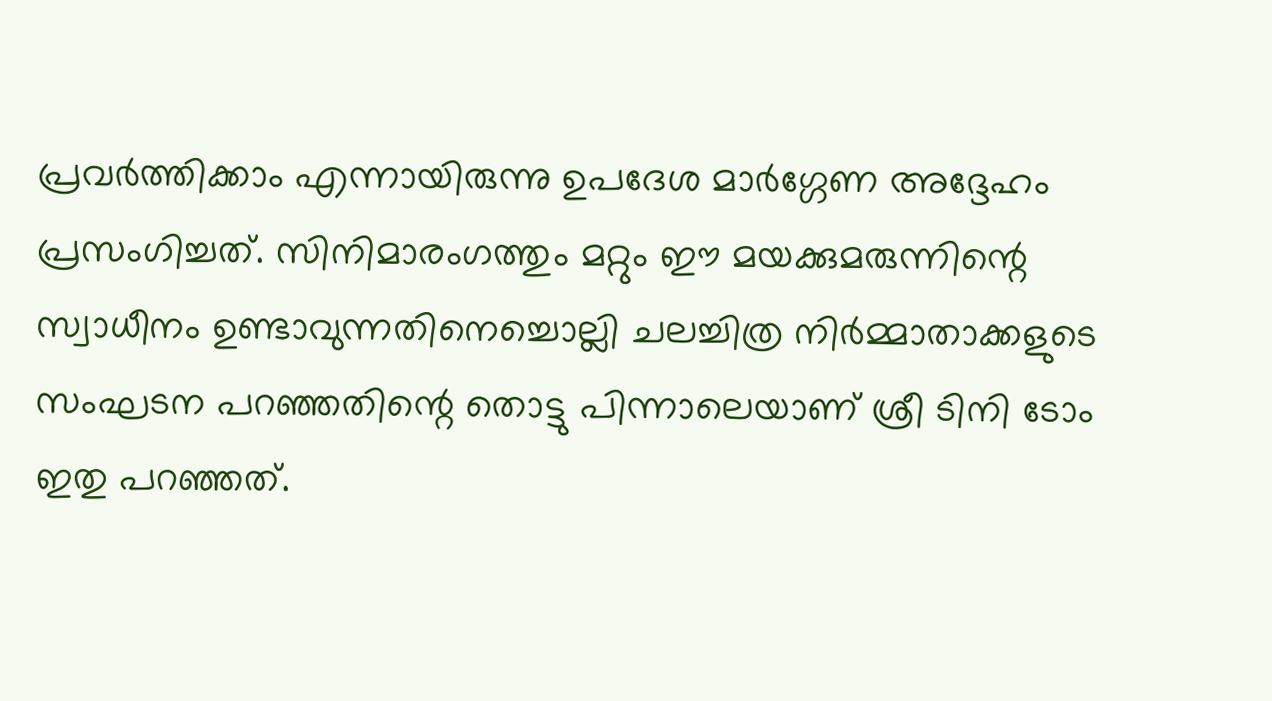പ്രവര്‍ത്തിക്കാം എന്നായിരുന്നു ഉപദേശ മാര്‍ഗ്ഗേണ അദ്ദേഹം പ്രസംഗിച്ചത്. സിനിമാരംഗത്തും മറ്റും ഈ മയക്കുമരുന്നിന്റെ സ്വാധീനം ഉണ്ടാവുന്നതിനെച്ചൊല്ലി ചലച്ചിത്ര നിര്‍മ്മാതാക്കളുടെ സംഘടന പറഞ്ഞതിന്റെ തൊട്ടു പിന്നാലെയാണ് ശ്രീ ടിനി ടോം ഇതു പറഞ്ഞത്.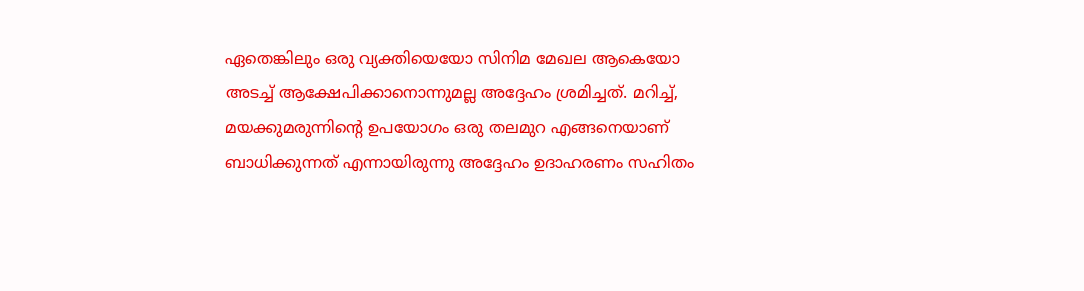ഏതെങ്കിലും ഒരു വ്യക്തിയെയോ സിനിമ മേഖല ആകെയോ അടച്ച് ആക്ഷേപിക്കാനൊന്നുമല്ല അദ്ദേഹം ശ്രമിച്ചത്. മറിച്ച്, മയക്കുമരുന്നിന്റെ ഉപയോഗം ഒരു തലമുറ എങ്ങനെയാണ് ബാധിക്കുന്നത് എന്നായിരുന്നു അദ്ദേഹം ഉദാഹരണം സഹിതം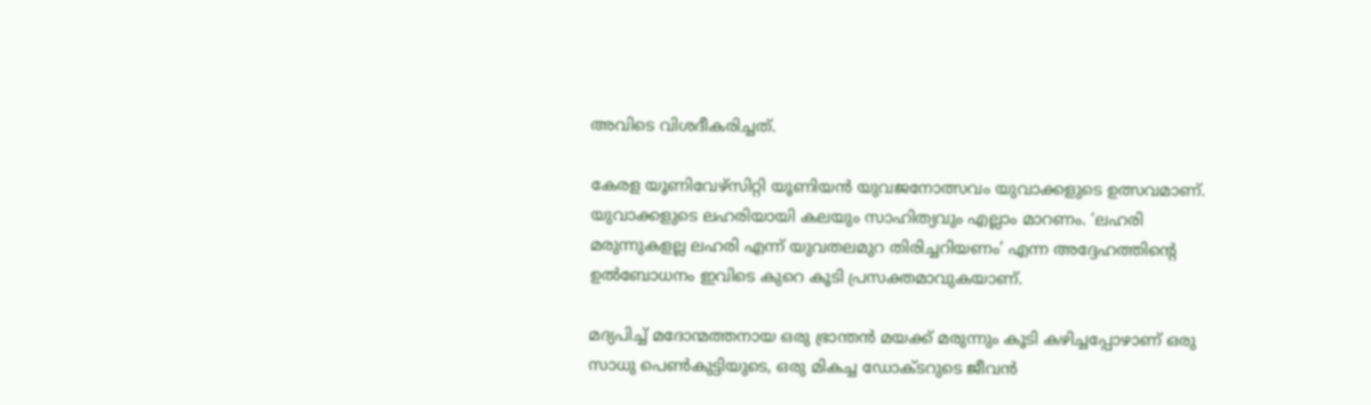അവിടെ വിശദീകരിച്ചത്.

കേരള യൂണിവേഴ്‌സിറ്റി യൂണിയന്‍ യുവജനോത്സവം യുവാക്കളുടെ ഉത്സവമാണ്. യുവാക്കളുടെ ലഹരിയായി കലയും സാഹിത്യവും എല്ലാം മാറണം. ‘ലഹരി മരുന്നുകളല്ല ലഹരി എന്ന് യുവതലമുറ തിരിച്ചറിയണം’ എന്ന അദ്ദേഹത്തിന്റെ ഉല്‍ബോധനം ഇവിടെ കുറെ കൂടി പ്രസക്തമാവുകയാണ്.

മദ്യപിച്ച് മദോന്മത്തനായ ഒരു ഭ്രാന്തന്‍ മയക്ക് മരുന്നും കൂടി കഴിച്ചപ്പോഴാണ് ഒരു സാധു പെണ്‍കുട്ടിയുടെ, ഒരു മികച്ച ഡോക്ടറുടെ ജീവന്‍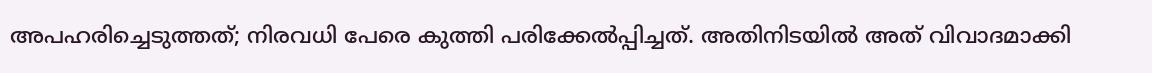അപഹരിച്ചെടുത്തത്; നിരവധി പേരെ കുത്തി പരിക്കേല്‍പ്പിച്ചത്. അതിനിടയില്‍ അത് വിവാദമാക്കി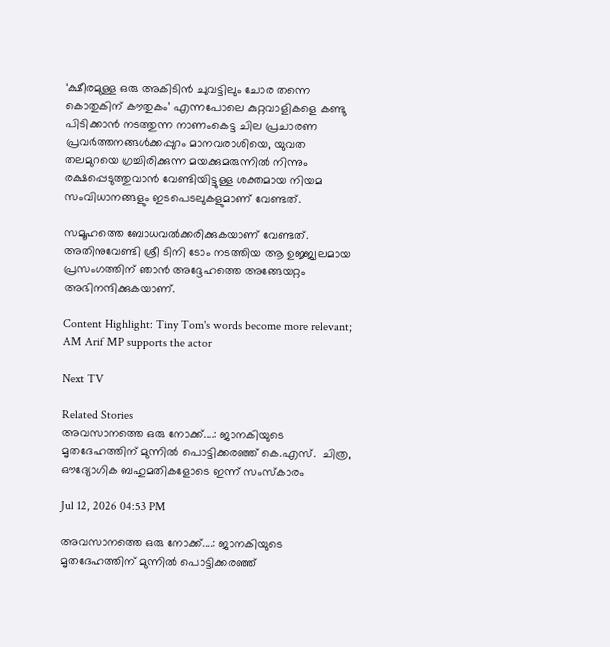‘ക്ഷീരമുള്ള ഒരു അകിടിന്‍ ചുവട്ടിലും ചോര തന്നെ കൊതുകിന് കൗതുകം’ എന്നപോലെ കുറ്റവാളികളെ കണ്ടു പിടിക്കാന്‍ നടത്തുന്ന നാണംകെട്ട ചില പ്രചാരണ പ്രവര്‍ത്തനങ്ങള്‍ക്കപ്പുറം മാനവരാശിയെ, യുവത തലമുറയെ ഗ്രച്ചിരിക്കുന്ന മയക്കുമരുന്നില്‍ നിന്നും രക്ഷപ്പെടുത്തുവാന്‍ വേണ്ടിയിട്ടുള്ള ശക്തമായ നിയമ സംവിധാനങ്ങളും ഇടപെടലുകളുമാണ് വേണ്ടത്.

സമൂഹത്തെ ബോധവല്‍ക്കരിക്കുകയാണ് വേണ്ടത്. അതിനുവേണ്ടി ശ്രീ ടിനി ടോം നടത്തിയ ആ ഉജ്ജ്വലമായ പ്രസംഗത്തിന് ഞാന്‍ അദ്ദേഹത്തെ അങ്ങേയറ്റം അഭിനന്ദിക്കുകയാണ്.

Content Highlight: Tiny Tom's words become more relevant; AM Arif MP supports the actor

Next TV

Related Stories
അവസാനത്തെ ഒരു നോക്ക്....: ജാനകിയുടെ മൃതദേഹത്തിന് മുന്നിൽ പൊട്ടിക്കരഞ്ഞ് കെ.എസ്.  ചിത്ര, ഔദ്യോഗിക ബഹുമതികളോടെ ഇന്ന് സംസ്കാരം

Jul 12, 2026 04:53 PM

അവസാനത്തെ ഒരു നോക്ക്....: ജാനകിയുടെ മൃതദേഹത്തിന് മുന്നിൽ പൊട്ടിക്കരഞ്ഞ്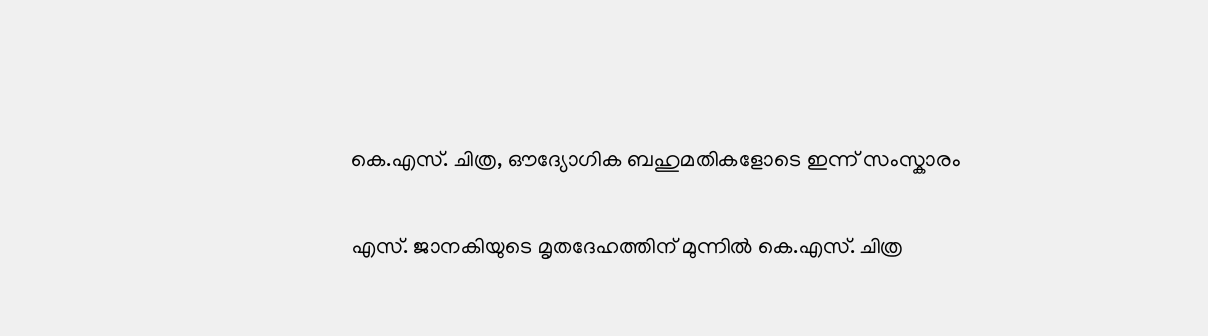കെ.എസ്. ചിത്ര, ഔദ്യോഗിക ബഹുമതികളോടെ ഇന്ന് സംസ്കാരം

എസ്. ജാനകിയുടെ മൃതദേഹത്തിന് മുന്നിൽ കെ.എസ്. ചിത്ര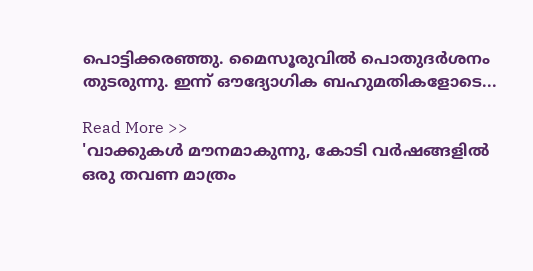പൊട്ടിക്കരഞ്ഞു. മൈസൂരുവിൽ പൊതുദർശനം തുടരുന്നു. ഇന്ന് ഔദ്യോഗിക ബഹുമതികളോടെ...

Read More >>
'വാക്കുകൾ മൗനമാകുന്നു, കോടി വർഷങ്ങളിൽ ഒരു തവണ മാത്രം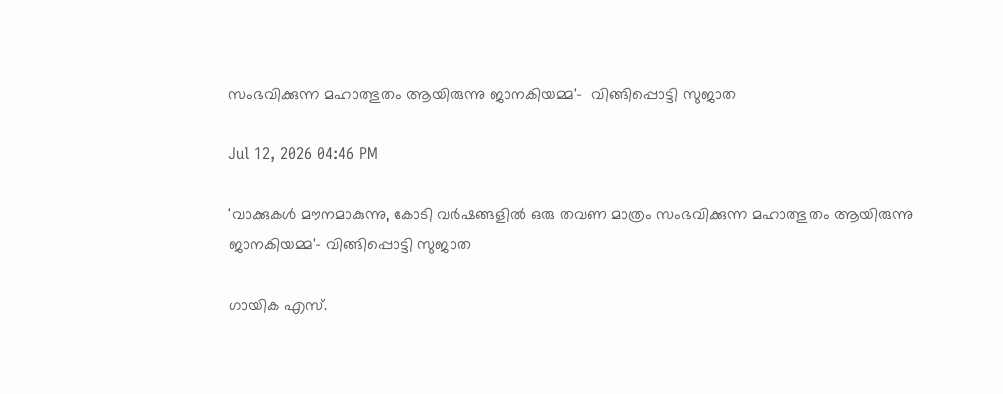സംഭവിക്കുന്ന മഹാത്ഭുതം ആയിരുന്നു ജാനകിയമ്മ'-  വിങ്ങിപ്പൊട്ടി സുജാത

Jul 12, 2026 04:46 PM

'വാക്കുകൾ മൗനമാകുന്നു, കോടി വർഷങ്ങളിൽ ഒരു തവണ മാത്രം സംഭവിക്കുന്ന മഹാത്ഭുതം ആയിരുന്നു ജാനകിയമ്മ'- വിങ്ങിപ്പൊട്ടി സുജാത

ഗായിക എസ്.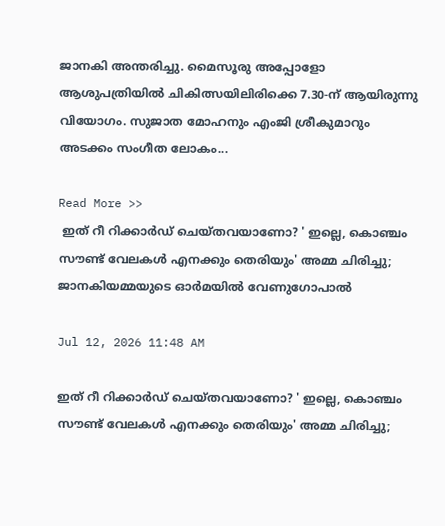ജാനകി അന്തരിച്ചു. മൈസൂരു അപ്പോളോ ആശുപത്രിയിൽ ചികിത്സയിലിരിക്കെ 7.30-ന് ആയിരുന്നു വിയോഗം. സുജാത മോഹനും എംജി ശ്രീകുമാറും അടക്കം സംഗീത ലോകം...

Read More >>
 ഇത് റീ റിക്കാർഡ് ചെയ്തവയാണോ? ' ഇല്ലെ, കൊഞ്ചം സൗണ്ട് വേലകൾ എനക്കും തെരിയും' അമ്മ ചിരിച്ചു;  ജാനകിയമ്മയുടെ ഓർമയിൽ വേണുഗോപാൽ

Jul 12, 2026 11:48 AM

ഇത് റീ റിക്കാർഡ് ചെയ്തവയാണോ? ' ഇല്ലെ, കൊഞ്ചം സൗണ്ട് വേലകൾ എനക്കും തെരിയും' അമ്മ ചിരിച്ചു;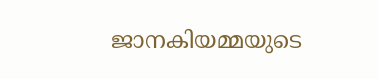ജാനകിയമ്മയുടെ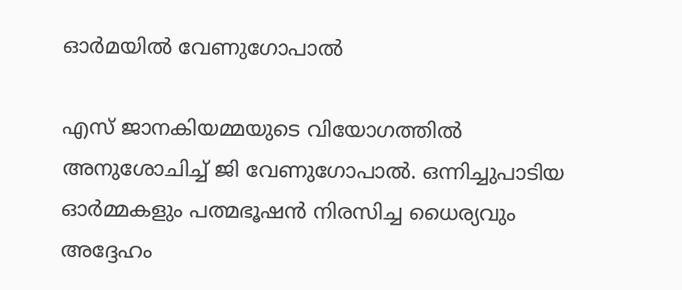ഓർമയിൽ വേണുഗോപാൽ

എസ് ജാനകിയമ്മയുടെ വിയോഗത്തിൽ അനുശോചിച്ച് ജി വേണുഗോപാൽ. ഒന്നിച്ചുപാടിയ ഓർമ്മകളും പത്മഭൂഷൻ നിരസിച്ച ധൈര്യവും അദ്ദേഹം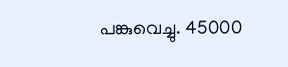പങ്കുവെച്ചു. 45000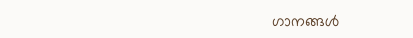ഗാനങ്ങൾ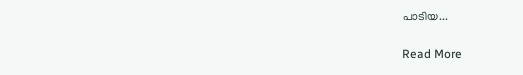പാടിയ...

Read More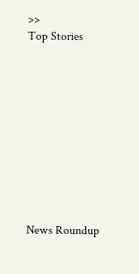>>
Top Stories










News Roundup